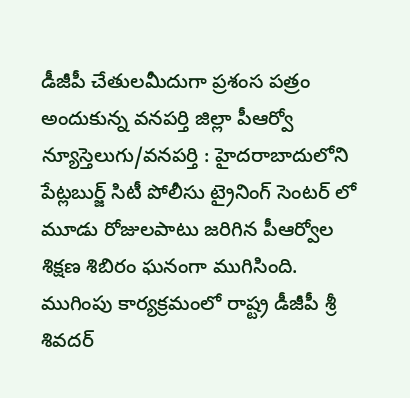డీజీపీ చేతులమీదుగా ప్రశంస పత్రం అందుకున్న వనపర్తి జిల్లా పీఆర్వో
న్యూస్తెలుగు/వనపర్తి : హైదరాబాదులోని పేట్లబుర్జ్ సిటీ పోలీసు ట్రైనింగ్ సెంటర్ లో
మూడు రోజులపాటు జరిగిన పీఆర్వోల శిక్షణ శిబిరం ఘనంగా ముగిసింది. ముగింపు కార్యక్రమంలో రాష్ట్ర డీజీపీ శ్రీ శివదర్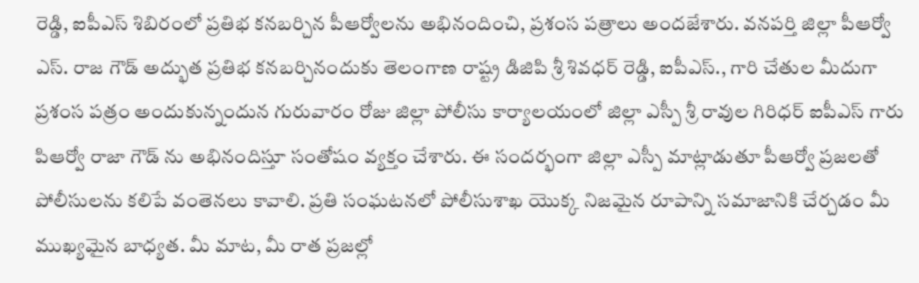రెడ్డి, ఐపీఎస్ శిబిరంలో ప్రతిభ కనబర్చిన పీఆర్వోలను అభినందించి, ప్రశంస పత్రాలు అందజేశారు. వనపర్తి జిల్లా పీఆర్వో ఎస్. రాజ గౌడ్ అద్భుత ప్రతిభ కనబర్చినందుకు తెలంగాణ రాష్ట్ర డిజిపి శ్రీ శివధర్ రెడ్డి, ఐపీఎస్., గారి చేతుల మీదుగా ప్రశంస పత్రం అందుకున్నందున గురువారం రోజు జిల్లా పోలీసు కార్యాలయంలో జిల్లా ఎస్పీ శ్రీ రావుల గిరిధర్ ఐపీఎస్ గారు పిఆర్వో రాజా గౌడ్ ను అభినందిస్తూ సంతోషం వ్యక్తం చేశారు. ఈ సందర్భంగా జిల్లా ఎస్పీ మాట్లాడుతూ పీఆర్వో ప్రజలతో పోలీసులను కలిపే వంతెనలు కావాలి. ప్రతి సంఘటనలో పోలీసుశాఖ యొక్క నిజమైన రూపాన్ని సమాజానికి చేర్చడం మీ ముఖ్యమైన బాధ్యత. మీ మాట, మీ రాత ప్రజల్లో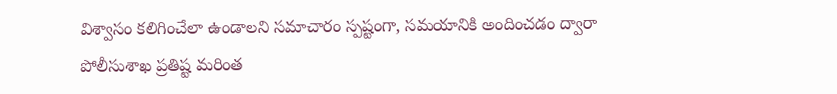విశ్వాసం కలిగించేలా ఉండాలని సమాచారం స్పష్టంగా, సమయానికి అందించడం ద్వారా పోలీసుశాఖ ప్రతిష్ట మరింత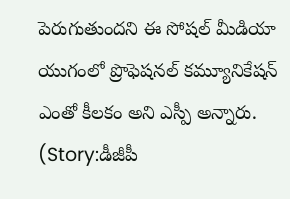పెరుగుతుందని ఈ సోషల్ మీడియా యుగంలో ప్రొఫెషనల్ కమ్యూనికేషన్ ఎంతో కీలకం అని ఎస్పీ అన్నారు. (Story:డీజీపీ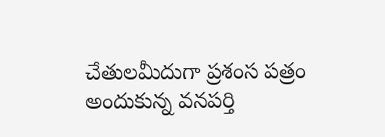చేతులమీదుగా ప్రశంస పత్రం అందుకున్న వనపర్తి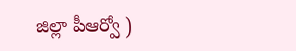జిల్లా పీఆర్వో )